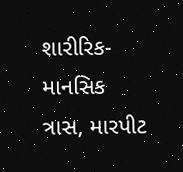શારીરિક-માનસિક ત્રાસ, મારપીટ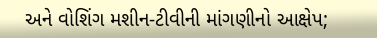અને વોશિંગ મશીન-ટીવીની માંગણીનો આક્ષેપ;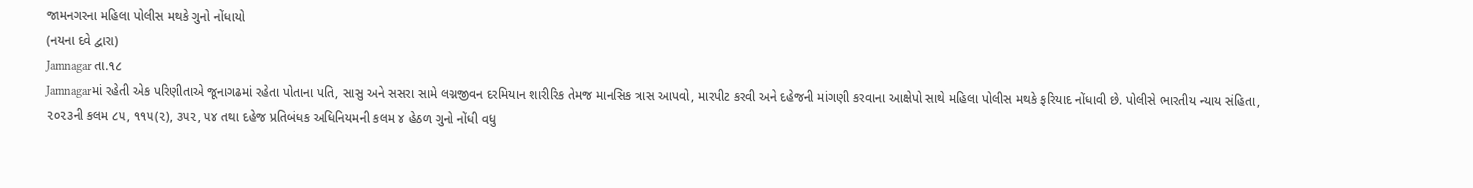જામનગરના મહિલા પોલીસ મથકે ગુનો નોંધાયો
(નયના દવે દ્વારા)
Jamnagar તા.૧૮
Jamnagarમાં રહેતી એક પરિણીતાએ જૂનાગઢમાં રહેતા પોતાના પતિ, સાસુ અને સસરા સામે લગ્નજીવન દરમિયાન શારીરિક તેમજ માનસિક ત્રાસ આપવો, મારપીટ કરવી અને દહેજની માંગણી કરવાના આક્ષેપો સાથે મહિલા પોલીસ મથકે ફરિયાદ નોંધાવી છે. પોલીસે ભારતીય ન્યાય સંહિતા, ૨૦૨૩ની કલમ ૮૫, ૧૧૫(૨), ૩૫૨, ૫૪ તથા દહેજ પ્રતિબંધક અધિનિયમની કલમ ૪ હેઠળ ગુનો નોંધી વધુ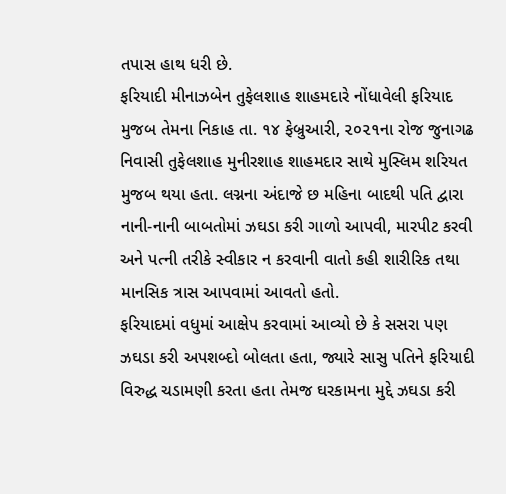તપાસ હાથ ધરી છે.
ફરિયાદી મીનાઝબેન તુફેલશાહ શાહમદારે નોંધાવેલી ફરિયાદ મુજબ તેમના નિકાહ તા. ૧૪ ફેબ્રુઆરી, ૨૦૨૧ના રોજ જુનાગઢ નિવાસી તુફેલશાહ મુનીરશાહ શાહમદાર સાથે મુસ્લિમ શરિયત મુજબ થયા હતા. લગ્નના અંદાજે છ મહિના બાદથી પતિ દ્વારા નાની-નાની બાબતોમાં ઝઘડા કરી ગાળો આપવી, મારપીટ કરવી અને પત્ની તરીકે સ્વીકાર ન કરવાની વાતો કહી શારીરિક તથા માનસિક ત્રાસ આપવામાં આવતો હતો.
ફરિયાદમાં વધુમાં આક્ષેપ કરવામાં આવ્યો છે કે સસરા પણ ઝઘડા કરી અપશબ્દો બોલતા હતા, જ્યારે સાસુ પતિને ફરિયાદી વિરુદ્ધ ચડામણી કરતા હતા તેમજ ઘરકામના મુદ્દે ઝઘડા કરી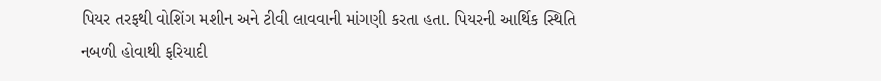પિયર તરફથી વોશિંગ મશીન અને ટીવી લાવવાની માંગણી કરતા હતા. પિયરની આર્થિક સ્થિતિ નબળી હોવાથી ફરિયાદી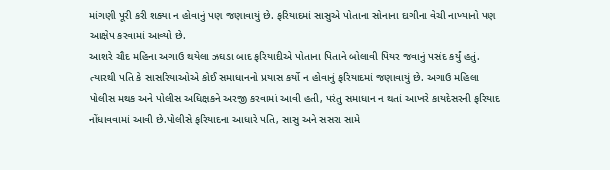માંગણી પૂરી કરી શક્યા ન હોવાનું પણ જણાવાયું છે. ફરિયાદમાં સાસુએ પોતાના સોનાના દાગીના વેચી નાખ્યાનો પણ આક્ષેપ કરવામાં આવ્યો છે.
આશરે ચૌદ મહિના અગાઉ થયેલા ઝઘડા બાદ ફરિયાદીએ પોતાના પિતાને બોલાવી પિયર જવાનું પસંદ કર્યું હતું. ત્યારથી પતિ કે સાસરિયાઓએ કોઈ સમાધાનનો પ્રયાસ કર્યો ન હોવાનું ફરિયાદમાં જણાવાયું છે. અગાઉ મહિલા પોલીસ મથક અને પોલીસ અધિક્ષકને અરજી કરવામાં આવી હતી, પરંતુ સમાધાન ન થતાં આખરે કાયદેસરની ફરિયાદ નોંધાવવામાં આવી છે.પોલીસે ફરિયાદના આધારે પતિ, સાસુ અને સસરા સામે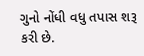ગુનો નોંધી વધુ તપાસ શરૂ કરી છે.